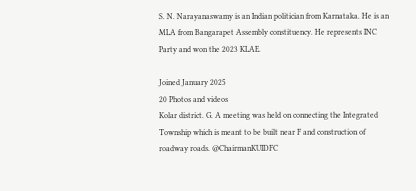S. N. Narayanaswamy is an Indian politician from Karnataka. He is an MLA from Bangarapet Assembly constituency. He represents INC Party and won the 2023 KLAE.

Joined January 2025
20 Photos and videos
Kolar district. G. A meeting was held on connecting the Integrated Township which is meant to be built near F and construction of roadway roads. @ChairmanKUIDFC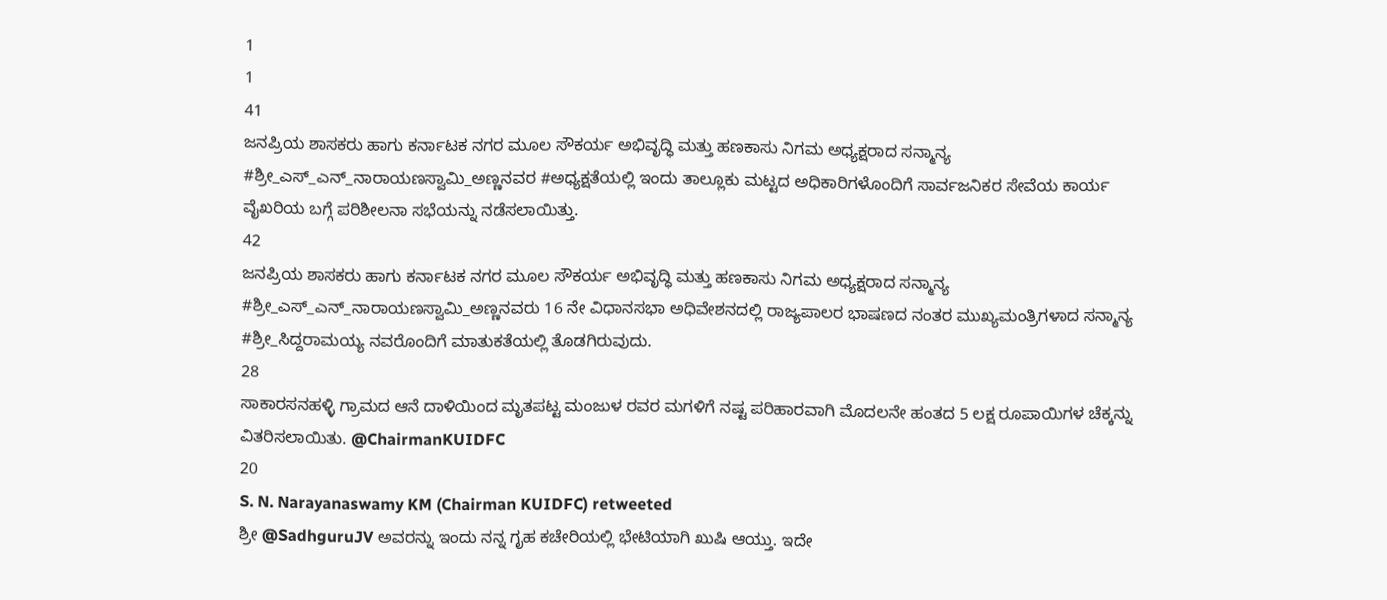1
1
41
ಜನಪ್ರಿಯ ಶಾಸಕರು ಹಾಗು ಕರ್ನಾಟಕ ನಗರ ಮೂಲ ಸೌಕರ್ಯ ಅಭಿವೃದ್ಧಿ ಮತ್ತು ಹಣಕಾಸು ನಿಗಮ ಅಧ್ಯಕ್ಷರಾದ ಸನ್ಮಾನ್ಯ #ಶ್ರೀ_ಎಸ್_ಎನ್_ನಾರಾಯಣಸ್ವಾಮಿ_ಅಣ್ಣನವರ #ಅಧ್ಯಕ್ಷತೆಯಲ್ಲಿ ಇಂದು ತಾಲ್ಲೂಕು ಮಟ್ಟದ ಅಧಿಕಾರಿಗಳೊಂದಿಗೆ ಸಾರ್ವಜನಿಕರ ಸೇವೆಯ ಕಾರ್ಯ ವೈಖರಿಯ ಬಗ್ಗೆ ಪರಿಶೀಲನಾ ಸಭೆಯನ್ನು ನಡೆಸಲಾಯಿತ್ತು.
42
ಜನಪ್ರಿಯ ಶಾಸಕರು ಹಾಗು ಕರ್ನಾಟಕ ನಗರ ಮೂಲ ಸೌಕರ್ಯ ಅಭಿವೃದ್ಧಿ ಮತ್ತು ಹಣಕಾಸು ನಿಗಮ ಅಧ್ಯಕ್ಷರಾದ ಸನ್ಮಾನ್ಯ #ಶ್ರೀ_ಎಸ್_ಎನ್_ನಾರಾಯಣಸ್ವಾಮಿ_ಅಣ್ಣನವರು 16 ನೇ ವಿಧಾನಸಭಾ ಅಧಿವೇಶನದಲ್ಲಿ ರಾಜ್ಯಪಾಲರ ಭಾಷಣದ ನಂತರ ಮುಖ್ಯಮಂತ್ರಿಗಳಾದ ಸನ್ಮಾನ್ಯ #ಶ್ರೀ_ಸಿದ್ದರಾಮಯ್ಯ ನವರೊಂದಿಗೆ ಮಾತುಕತೆಯಲ್ಲಿ ತೊಡಗಿರುವುದು.
28
ಸಾಕಾರಸನಹಳ್ಳಿ ಗ್ರಾಮದ ಆನೆ ದಾಳಿಯಿಂದ ಮೃತಪಟ್ಟ ಮಂಜುಳ ರವರ ಮಗಳಿಗೆ ನಷ್ಟ ಪರಿಹಾರವಾಗಿ ಮೊದಲನೇ ಹಂತದ 5 ಲಕ್ಷ ರೂಪಾಯಿಗಳ ಚೆಕ್ಕನ್ನು ವಿತರಿಸಲಾಯಿತು. @ChairmanKUIDFC
20
S. N. Narayanaswamy KM (Chairman KUIDFC) retweeted
ಶ್ರೀ @SadhguruJV ಅವರನ್ನು ಇಂದು ನನ್ನ ಗೃಹ ಕಚೇರಿಯಲ್ಲಿ ಭೇಟಿಯಾಗಿ ಖುಷಿ ಆಯ್ತು. ಇದೇ‌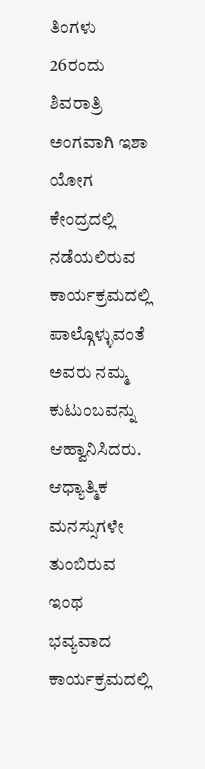ತಿಂಗಳು 26ರಂದು ಶಿವರಾತ್ರಿ ಅಂಗವಾಗಿ ಇಶಾ ಯೋಗ ಕೇಂದ್ರದಲ್ಲಿ ನಡೆಯಲಿರುವ ಕಾರ್ಯಕ್ರಮದಲ್ಲಿ ಪಾಲ್ಗೊಳ್ಳುವಂತೆ ಅವರು ನಮ್ಮ ಕುಟುಂಬವನ್ನು ಆಹ್ವಾನಿಸಿದರು. ಆಧ್ಯಾತ್ಮಿಕ ಮನಸ್ಸುಗಳೇ ತುಂಬಿರುವ ಇಂಥ ಭವ್ಯವಾದ ಕಾರ್ಯಕ್ರಮದಲ್ಲಿ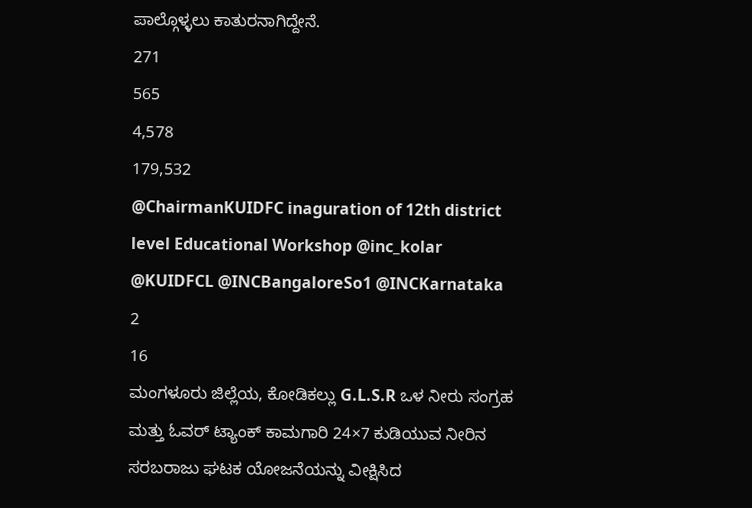ಪಾಲ್ಗೊಳ್ಳಲು ಕಾತುರನಾಗಿದ್ದೇನೆ.
271
565
4,578
179,532
@ChairmanKUIDFC inaguration of 12th district level Educational Workshop @inc_kolar @KUIDFCL @INCBangaloreSo1 @INCKarnataka
2
16
ಮಂಗಳೂರು ಜಿಲ್ಲೆಯ, ಕೋಡಿಕಲ್ಲು G.L.S.R ಒಳ ನೀರು ಸಂಗ್ರಹ ಮತ್ತು ಓವರ್ ಟ್ಯಾಂಕ್ ಕಾಮಗಾರಿ 24×7 ಕುಡಿಯುವ ನೀರಿನ ಸರಬರಾಜು ಘಟಕ ಯೋಜನೆಯನ್ನು ವೀಕ್ಷಿಸಿದ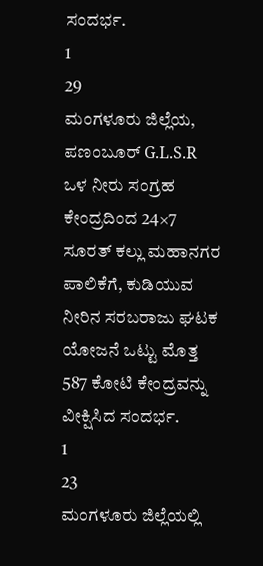ಸಂದರ್ಭ.
1
29
ಮಂಗಳೂರು ಜಿಲ್ಲೆಯ, ಪಣಂಬೂರ್ G.L.S.R ಒಳ ನೀರು ಸಂಗ್ರಹ ಕೇಂದ್ರದಿಂದ 24×7 ಸೂರತ್ ಕಲ್ಲು ಮಹಾನಗರ ಪಾಲಿಕೆಗೆ, ಕುಡಿಯುವ ನೀರಿನ ಸರಬರಾಜು ಘಟಕ ಯೋಜನೆ ಒಟ್ಟು ಮೊತ್ತ 587 ಕೋಟಿ ಕೇಂದ್ರವನ್ನು ವೀಕ್ಷಿಸಿದ ಸಂದರ್ಭ.
1
23
ಮಂಗಳೂರು ಜಿಲ್ಲೆಯಲ್ಲಿ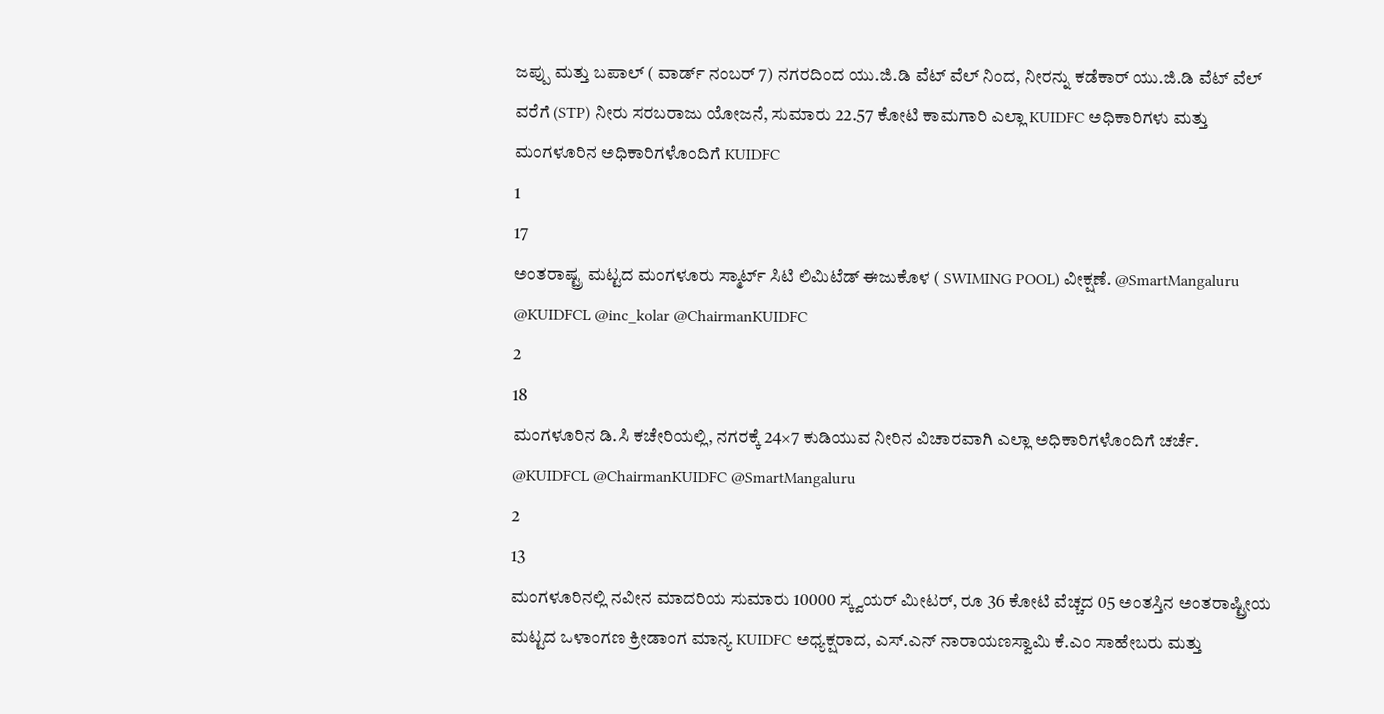ಜಪ್ಪು ಮತ್ತು ಬಪಾಲ್ ( ವಾರ್ಡ್ ನಂಬರ್ 7) ನಗರದಿಂದ ಯು.ಜಿ.ಡಿ ವೆಟ್ ವೆಲ್ ನಿಂದ, ನೀರನ್ನು ಕಡೆಕಾರ್ ಯು.ಜಿ.ಡಿ ವೆಟ್ ವೆಲ್ ವರೆಗೆ (STP) ನೀರು ಸರಬರಾಜು ಯೋಜನೆ, ಸುಮಾರು 22.57 ಕೋಟಿ ಕಾಮಗಾರಿ ಎಲ್ಲಾ KUIDFC ಅಧಿಕಾರಿಗಳು ಮತ್ತು ಮಂಗಳೂರಿನ ಅಧಿಕಾರಿಗಳೊಂದಿಗೆ KUIDFC
1
17
ಅಂತರಾಷ್ಟ್ರ ಮಟ್ಟದ ಮಂಗಳೂರು ಸ್ಮಾರ್ಟ್ ಸಿಟಿ ಲಿಮಿಟೆಡ್ ಈಜುಕೊಳ ( SWIMING POOL) ವೀಕ್ಷಣೆ. @SmartMangaluru @KUIDFCL @inc_kolar @ChairmanKUIDFC
2
18
ಮಂಗಳೂರಿನ ಡಿ.ಸಿ ಕಚೇರಿಯಲ್ಲಿ, ನಗರಕ್ಕೆ 24×7 ಕುಡಿಯುವ ನೀರಿನ ವಿಚಾರವಾಗಿ ಎಲ್ಲಾ ಅಧಿಕಾರಿಗಳೊಂದಿಗೆ ಚರ್ಚೆ. @KUIDFCL @ChairmanKUIDFC @SmartMangaluru
2
13
ಮಂಗಳೂರಿನಲ್ಲಿ ನವೀನ ಮಾದರಿಯ ಸುಮಾರು 10000 ಸ್ಕ್ವಯರ್ ಮೀಟರ್, ರೂ 36 ಕೋಟಿ ವೆಚ್ಚದ 05 ಅಂತಸ್ತಿನ ಅಂತರಾಷ್ಟ್ರೀಯ ಮಟ್ಟದ ಒಳಾಂಗಣ ಕ್ರೀಡಾಂಗ ಮಾನ್ಯ KUIDFC ಅಧ್ಯಕ್ಷರಾದ, ಎಸ್.ಎನ್ ನಾರಾಯಣಸ್ವಾಮಿ ಕೆ.ಎಂ ಸಾಹೇಬರು ಮತ್ತು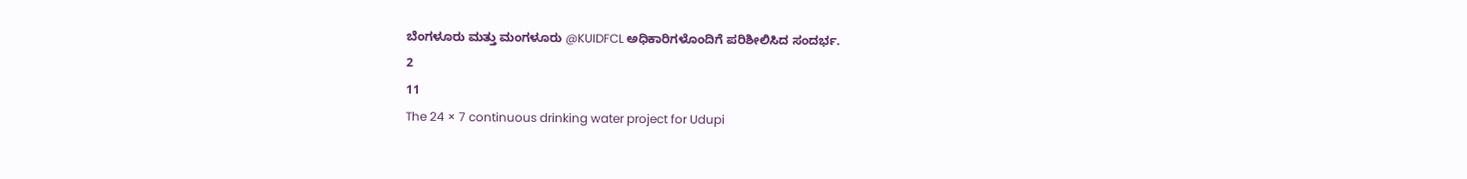ಬೆಂಗಳೂರು ಮತ್ತು ಮಂಗಳೂರು @KUIDFCL ಅಧಿಕಾರಿಗಳೊಂದಿಗೆ ಪರಿಶೀಲಿಸಿದ ಸಂದರ್ಭ.
2
11
The 24 × 7 continuous drinking water project for Udupi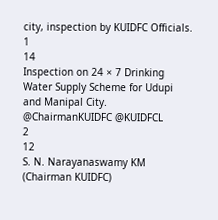city, inspection by KUIDFC Officials.
1
14
Inspection on 24 × 7 Drinking Water Supply Scheme for Udupi and Manipal City. @ChairmanKUIDFC @KUIDFCL
2
12
S. N. Narayanaswamy KM (Chairman KUIDFC)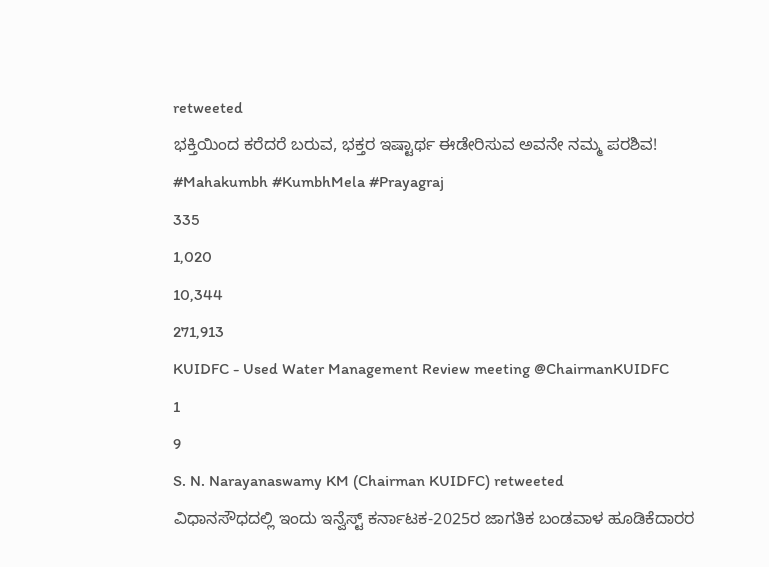retweeted
ಭಕ್ತಿಯಿಂದ ಕರೆದರೆ ಬರುವ, ಭಕ್ತರ ಇಷ್ಟಾರ್ಥ ಈಡೇರಿಸುವ ಅವನೇ ನಮ್ಮ ಪರಶಿವ! #Mahakumbh #KumbhMela #Prayagraj
335
1,020
10,344
271,913
KUIDFC - Used Water Management Review meeting @ChairmanKUIDFC
1
9
S. N. Narayanaswamy KM (Chairman KUIDFC) retweeted
ವಿಧಾನಸೌಧದಲ್ಲಿ ಇಂದು ಇನ್ವೆಸ್ಟ್ ಕರ್ನಾಟಕ-2025ರ ಜಾಗತಿಕ ಬಂಡವಾಳ ಹೂಡಿಕೆದಾರರ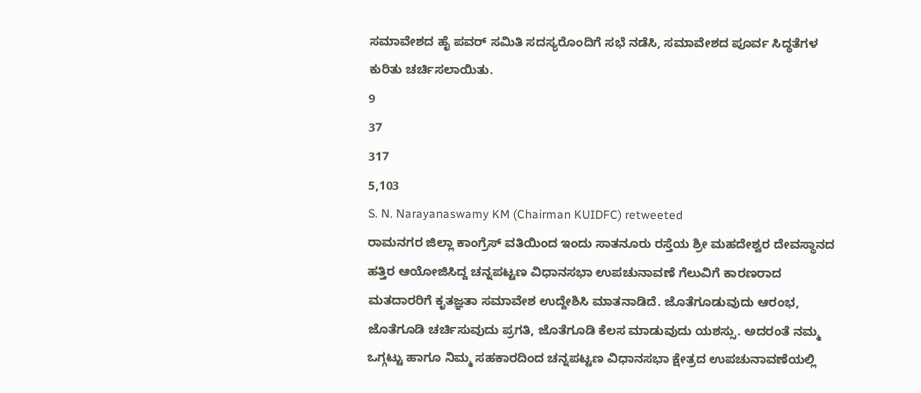ಸಮಾವೇಶದ ಹೈ ಪವರ್ ಸಮಿತಿ ಸದಸ್ಯರೊಂದಿಗೆ ಸಭೆ ನಡೆಸಿ, ಸಮಾವೇಶದ ಪೂರ್ವ ಸಿದ್ಧತೆಗಳ ಕುರಿತು ಚರ್ಚಿಸಲಾಯಿತು.
9
37
317
5,103
S. N. Narayanaswamy KM (Chairman KUIDFC) retweeted
ರಾಮನಗರ ಜಿಲ್ಲಾ ಕಾಂಗ್ರೆಸ್ ವತಿಯಿಂದ ಇಂದು ಸಾತನೂರು ರಸ್ತೆಯ ಶ್ರೀ ಮಹದೇಶ್ವರ ದೇವಸ್ಥಾನದ ಹತ್ತಿರ ಆಯೋಜಿಸಿದ್ದ ಚನ್ನಪಟ್ಟಣ ವಿಧಾನಸಭಾ ಉಪಚುನಾವಣೆ ಗೆಲುವಿಗೆ ಕಾರಣರಾದ ಮತದಾರರಿಗೆ ಕೃತಜ್ಞತಾ ಸಮಾವೇಶ ಉದ್ದೇಶಿಸಿ ಮಾತನಾಡಿದೆ. ಜೊತೆಗೂಡುವುದು ಆರಂಭ, ಜೊತೆಗೂಡಿ ಚರ್ಚಿಸುವುದು ಪ್ರಗತಿ, ಜೊತೆಗೂಡಿ ಕೆಲಸ ಮಾಡುವುದು ಯಶಸ್ಸು. ಅದರಂತೆ ನಮ್ಮ ಒಗ್ಗಟ್ಟು ಹಾಗೂ ನಿಮ್ಮ ಸಹಕಾರದಿಂದ ಚನ್ನಪಟ್ಟಣ ವಿಧಾನಸಭಾ ಕ್ಷೇತ್ರದ ಉಪಚುನಾವಣೆಯಲ್ಲಿ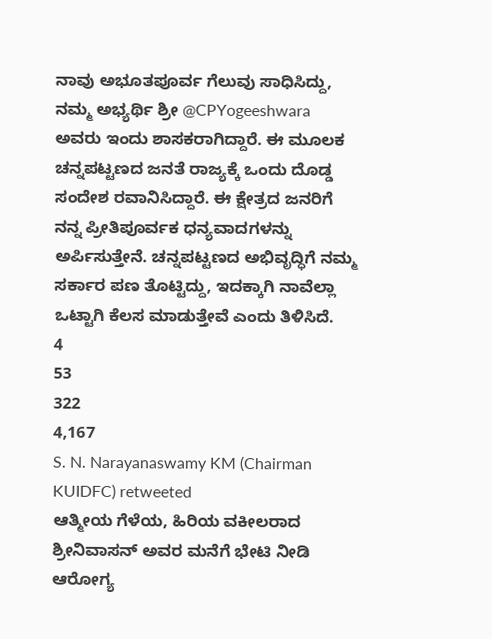ನಾವು ಅಭೂತಪೂರ್ವ ಗೆಲುವು ಸಾಧಿಸಿದ್ದು, ನಮ್ಮ ಅಭ್ಯರ್ಥಿ ಶ್ರೀ @CPYogeeshwara ಅವರು ಇಂದು ಶಾಸಕರಾಗಿದ್ದಾರೆ. ಈ ಮೂಲಕ ಚನ್ನಪಟ್ಟಣದ ಜನತೆ ರಾಜ್ಯಕ್ಕೆ ಒಂದು ದೊಡ್ಡ ಸಂದೇಶ ರವಾನಿಸಿದ್ದಾರೆ. ಈ ಕ್ಷೇತ್ರದ ಜನರಿಗೆ ನನ್ನ ಪ್ರೀತಿಪೂರ್ವಕ ಧನ್ಯವಾದಗಳನ್ನು ಅರ್ಪಿಸುತ್ತೇನೆ. ಚನ್ನಪಟ್ಟಣದ ಅಭಿವೃದ್ಧಿಗೆ ನಮ್ಮ ಸರ್ಕಾರ ಪಣ ತೊಟ್ಟಿದ್ದು, ಇದಕ್ಕಾಗಿ ನಾವೆಲ್ಲಾ ಒಟ್ಟಾಗಿ ಕೆಲಸ ಮಾಡುತ್ತೇವೆ ಎಂದು ತಿಳಿಸಿದೆ.
4
53
322
4,167
S. N. Narayanaswamy KM (Chairman KUIDFC) retweeted
ಆತ್ಮೀಯ ಗೆಳೆಯ, ಹಿರಿಯ ವಕೀಲರಾದ ಶ್ರೀನಿವಾಸನ್ ಅವರ ಮನೆಗೆ ಭೇಟಿ ನೀಡಿ ಆರೋಗ್ಯ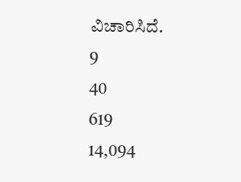ವಿಚಾರಿಸಿದೆ.
9
40
619
14,094